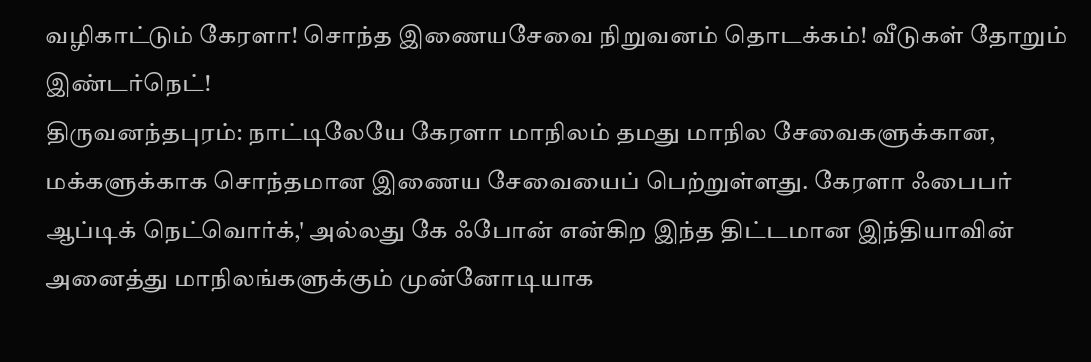வழிகாட்டும் கேரளா! சொந்த இணையசேவை நிறுவனம் தொடக்கம்! வீடுகள் தோறும் இண்டர்நெட்!
திருவனந்தபுரம்: நாட்டிலேயே கேரளா மாநிலம் தமது மாநில சேவைகளுக்கான, மக்களுக்காக சொந்தமான இணைய சேவையைப் பெற்றுள்ளது. கேரளா ஃபைபர் ஆப்டிக் நெட்வொர்க்,' அல்லது கே ஃபோன் என்கிற இந்த திட்டமான இந்தியாவின் அனைத்து மாநிலங்களுக்கும் முன்னோடியாக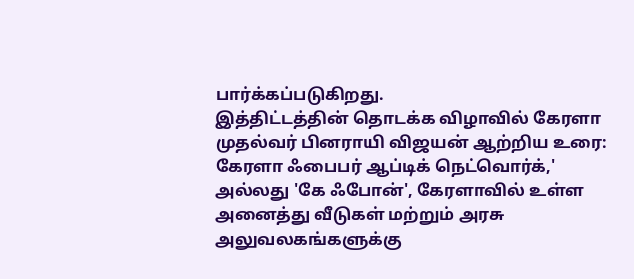பார்க்கப்படுகிறது.
இத்திட்டத்தின் தொடக்க விழாவில் கேரளா முதல்வர் பினராயி விஜயன் ஆற்றிய உரை:
கேரளா ஃபைபர் ஆப்டிக் நெட்வொர்க்,' அல்லது 'கே ஃபோன்', கேரளாவில் உள்ள அனைத்து வீடுகள் மற்றும் அரசு அலுவலகங்களுக்கு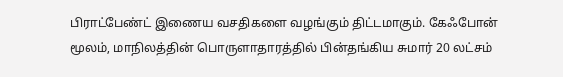பிராட்பேண்ட் இணைய வசதிகளை வழங்கும் திட்டமாகும். கேஃபோன் மூலம், மாநிலத்தின் பொருளாதாரத்தில் பின்தங்கிய சுமார் 20 லட்சம்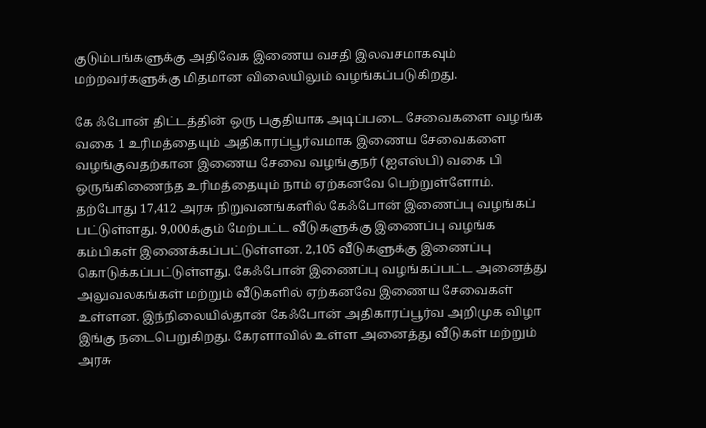குடும்பங்களுக்கு அதிவேக இணைய வசதி இலவசமாகவும் மற்றவர்களுக்கு மிதமான விலையிலும் வழங்கப்படுகிறது.

கே ஃபோன் திட்டத்தின் ஒரு பகுதியாக அடிப்படை சேவைகளை வழங்க வகை 1 உரிமத்தையும் அதிகாரப்பூர்வமாக இணைய சேவைகளை வழங்குவதற்கான இணைய சேவை வழங்குநர் (ஐஎஸ்பி) வகை பி ஒருங்கிணைந்த உரிமத்தையும் நாம் ஏற்கனவே பெற்றுள்ளோம். தற்போது 17,412 அரசு நிறுவனங்களில் கேஃபோன் இணைப்பு வழங்கப் பட்டுள்ளது. 9,000க்கும் மேற்பட்ட வீடுகளுக்கு இணைப்பு வழங்க கம்பிகள் இணைக்கப்பட்டுள்ளன. 2,105 வீடுகளுக்கு இணைப்பு கொடுக்கப்பட்டுள்ளது. கேஃபோன் இணைப்பு வழங்கப்பட்ட அனைத்து அலுவலகங்கள் மற்றும் வீடுகளில் ஏற்கனவே இணைய சேவைகள் உள்ளன. இந்நிலையில்தான் கேஃபோன் அதிகாரப்பூர்வ அறிமுக விழா இங்கு நடைபெறுகிறது. கேரளாவில் உள்ள அனைத்து வீடுகள் மற்றும் அரசு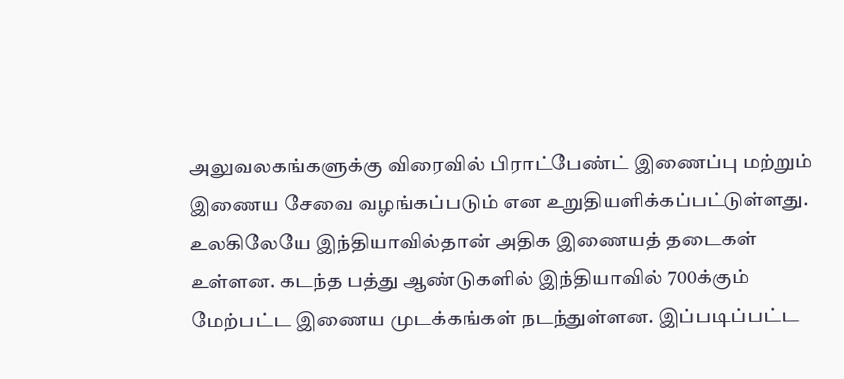அலுவலகங்களுக்கு விரைவில் பிராட்பேண்ட் இணைப்பு மற்றும் இணைய சேவை வழங்கப்படும் என உறுதியளிக்கப்பட்டுள்ளது. உலகிலேயே இந்தியாவில்தான் அதிக இணையத் தடைகள் உள்ளன. கடந்த பத்து ஆண்டுகளில் இந்தியாவில் 700க்கும் மேற்பட்ட இணைய முடக்கங்கள் நடந்துள்ளன. இப்படிப்பட்ட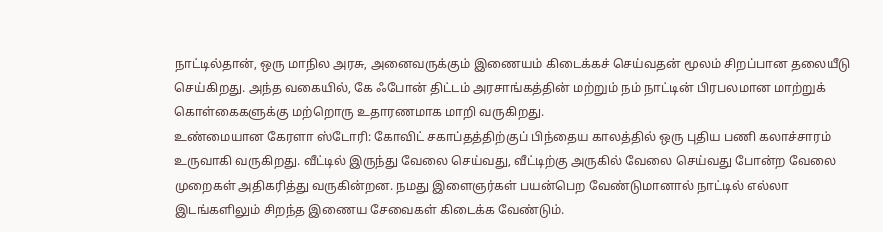நாட்டில்தான், ஒரு மாநில அரசு, அனைவருக்கும் இணையம் கிடைக்கச் செய்வதன் மூலம் சிறப்பான தலையீடு செய்கிறது. அந்த வகையில், கே ஃபோன் திட்டம் அரசாங்கத்தின் மற்றும் நம் நாட்டின் பிரபலமான மாற்றுக் கொள்கைகளுக்கு மற்றொரு உதாரணமாக மாறி வருகிறது.
உண்மையான கேரளா ஸ்டோரி: கோவிட் சகாப்தத்திற்குப் பிந்தைய காலத்தில் ஒரு புதிய பணி கலாச்சாரம் உருவாகி வருகிறது. வீட்டில் இருந்து வேலை செய்வது, வீட்டிற்கு அருகில் வேலை செய்வது போன்ற வேலை முறைகள் அதிகரித்து வருகின்றன. நமது இளைஞர்கள் பயன்பெற வேண்டுமானால் நாட்டில் எல்லா இடங்களிலும் சிறந்த இணைய சேவைகள் கிடைக்க வேண்டும்.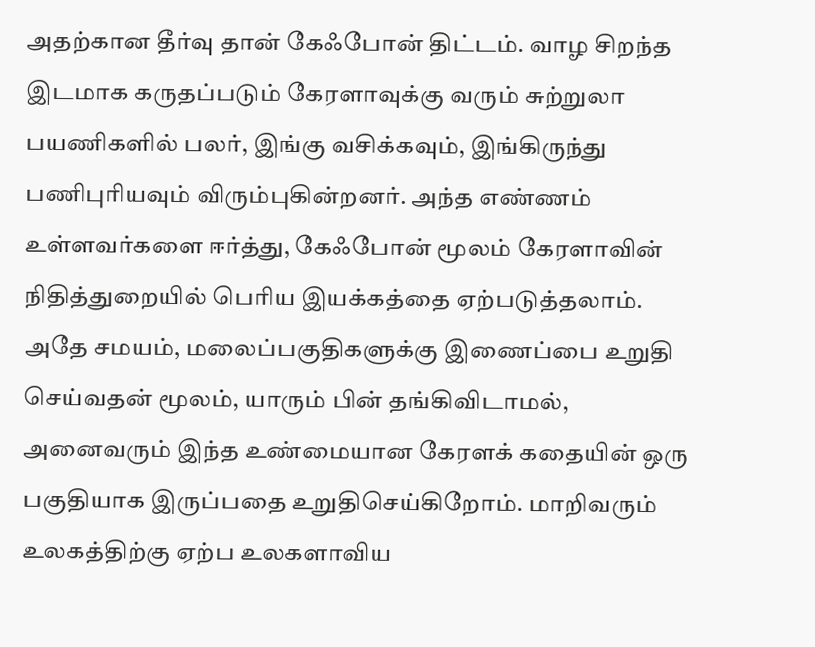அதற்கான தீர்வு தான் கேஃபோன் திட்டம். வாழ சிறந்த இடமாக கருதப்படும் கேரளாவுக்கு வரும் சுற்றுலா பயணிகளில் பலர், இங்கு வசிக்கவும், இங்கிருந்து பணிபுரியவும் விரும்புகின்றனர். அந்த எண்ணம் உள்ளவர்களை ஈர்த்து, கேஃபோன் மூலம் கேரளாவின் நிதித்துறையில் பெரிய இயக்கத்தை ஏற்படுத்தலாம். அதே சமயம், மலைப்பகுதிகளுக்கு இணைப்பை உறுதி செய்வதன் மூலம், யாரும் பின் தங்கிவிடாமல், அனைவரும் இந்த உண்மையான கேரளக் கதையின் ஒரு பகுதியாக இருப்பதை உறுதிசெய்கிறோம். மாறிவரும் உலகத்திற்கு ஏற்ப உலகளாவிய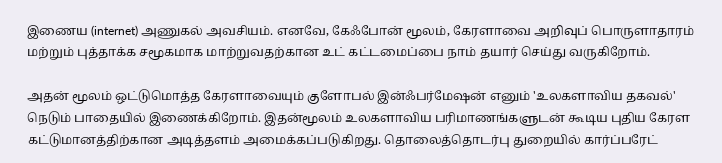இணைய (internet) அணுகல் அவசியம். எனவே, கேஃபோன் மூலம், கேரளாவை அறிவுப் பொருளாதாரம் மற்றும் புத்தாக்க சமூகமாக மாற்றுவதற்கான உட் கட்டமைப்பை நாம் தயார் செய்து வருகிறோம்.

அதன் மூலம் ஒட்டுமொத்த கேரளாவையும் குளோபல் இன்ஃபர்மேஷன் எனும் 'உலகளாவிய தகவல்' நெடும் பாதையில் இணைக்கிறோம். இதன்மூலம் உலகளாவிய பரிமாணங்களுடன் கூடிய புதிய கேரள கட்டுமானத்திற்கான அடித்தளம் அமைக்கப்படுகிறது. தொலைத்தொடர்பு துறையில் கார்ப்பரேட்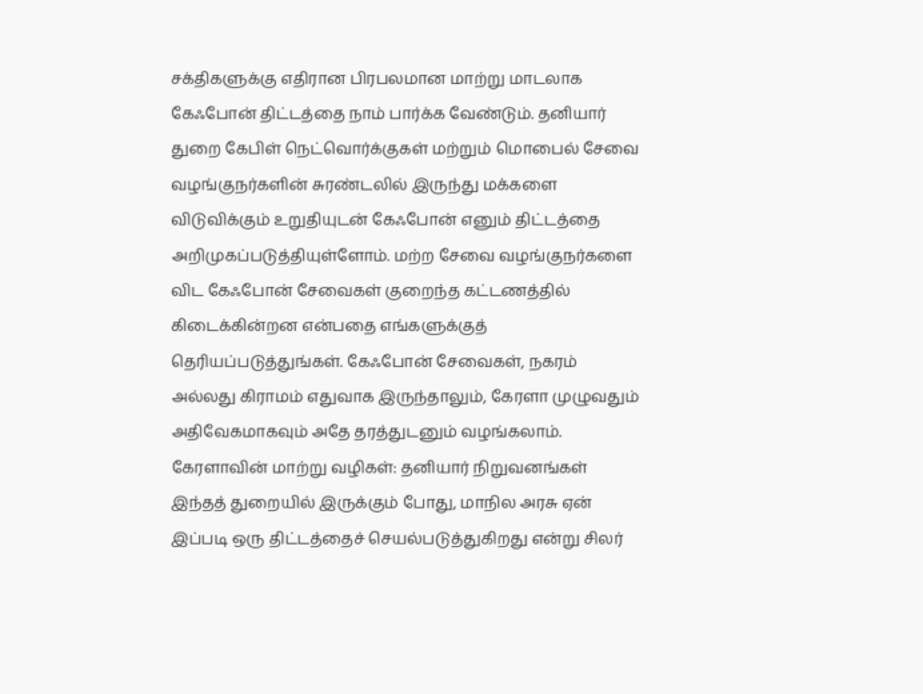சக்திகளுக்கு எதிரான பிரபலமான மாற்று மாடலாக கேஃபோன் திட்டத்தை நாம் பார்க்க வேண்டும். தனியார் துறை கேபிள் நெட்வொர்க்குகள் மற்றும் மொபைல் சேவை வழங்குநர்களின் சுரண்டலில் இருந்து மக்களை விடுவிக்கும் உறுதியுடன் கேஃபோன் எனும் திட்டத்தை அறிமுகப்படுத்தியுள்ளோம். மற்ற சேவை வழங்குநர்களை விட கேஃபோன் சேவைகள் குறைந்த கட்டணத்தில் கிடைக்கின்றன என்பதை எங்களுக்குத் தெரியப்படுத்துங்கள். கேஃபோன் சேவைகள், நகரம் அல்லது கிராமம் எதுவாக இருந்தாலும், கேரளா முழுவதும் அதிவேகமாகவும் அதே தரத்துடனும் வழங்கலாம்.
கேரளாவின் மாற்று வழிகள்: தனியார் நிறுவனங்கள் இந்தத் துறையில் இருக்கும் போது, மாநில அரசு ஏன் இப்படி ஒரு திட்டத்தைச் செயல்படுத்துகிறது என்று சிலர்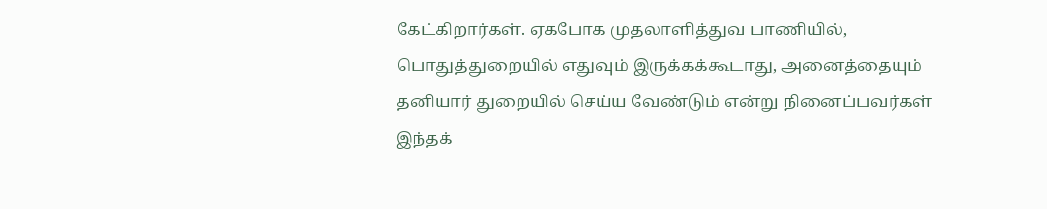கேட்கிறார்கள். ஏகபோக முதலாளித்துவ பாணியில், பொதுத்துறையில் எதுவும் இருக்கக்கூடாது, அனைத்தையும் தனியார் துறையில் செய்ய வேண்டும் என்று நினைப்பவர்கள் இந்தக்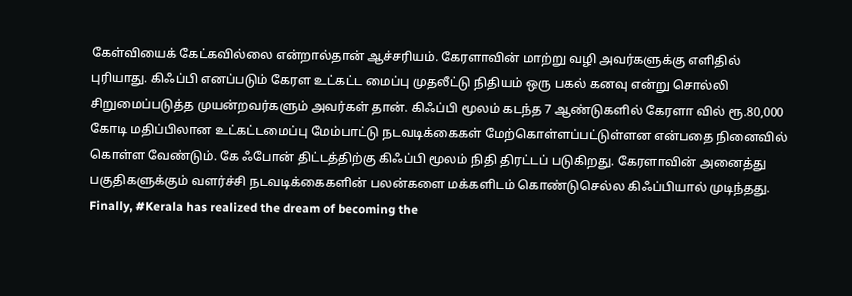கேள்வியைக் கேட்கவில்லை என்றால்தான் ஆச்சரியம். கேரளாவின் மாற்று வழி அவர்களுக்கு எளிதில் புரியாது. கிஃப்பி எனப்படும் கேரள உட்கட்ட மைப்பு முதலீட்டு நிதியம் ஒரு பகல் கனவு என்று சொல்லி சிறுமைப்படுத்த முயன்றவர்களும் அவர்கள் தான். கிஃப்பி மூலம் கடந்த 7 ஆண்டுகளில் கேரளா வில் ரூ.80,000 கோடி மதிப்பிலான உட்கட்டமைப்பு மேம்பாட்டு நடவடிக்கைகள் மேற்கொள்ளப்பட்டுள்ளன என்பதை நினைவில் கொள்ள வேண்டும். கே ஃபோன் திட்டத்திற்கு கிஃப்பி மூலம் நிதி திரட்டப் படுகிறது. கேரளாவின் அனைத்து பகுதிகளுக்கும் வளர்ச்சி நடவடிக்கைகளின் பலன்களை மக்களிடம் கொண்டுசெல்ல கிஃப்பியால் முடிந்தது.
Finally, #Kerala has realized the dream of becoming the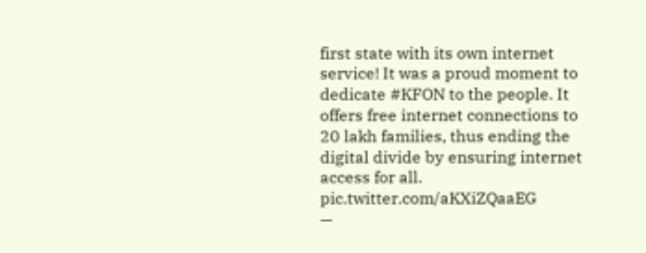first state with its own internet service! It was a proud moment to dedicate #KFON to the people. It offers free internet connections to 20 lakh families, thus ending the digital divide by ensuring internet access for all. pic.twitter.com/aKXiZQaaEG
—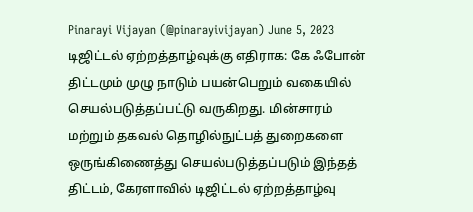Pinarayi Vijayan (@pinarayivijayan) June 5, 2023
டிஜிட்டல் ஏற்றத்தாழ்வுக்கு எதிராக: கே ஃபோன் திட்டமும் முழு நாடும் பயன்பெறும் வகையில் செயல்படுத்தப்பட்டு வருகிறது. மின்சாரம் மற்றும் தகவல் தொழில்நுட்பத் துறைகளை ஒருங்கிணைத்து செயல்படுத்தப்படும் இந்தத் திட்டம், கேரளாவில் டிஜிட்டல் ஏற்றத்தாழ்வு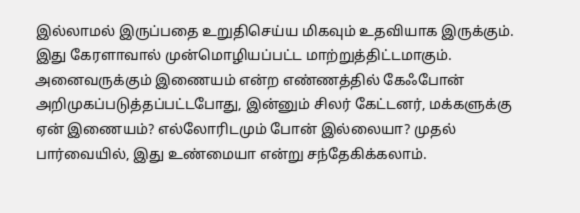இல்லாமல் இருப்பதை உறுதிசெய்ய மிகவும் உதவியாக இருக்கும். இது கேரளாவால் முன்மொழியப்பட்ட மாற்றுத்திட்டமாகும். அனைவருக்கும் இணையம் என்ற எண்ணத்தில் கேஃபோன் அறிமுகப்படுத்தப்பட்டபோது, இன்னும் சிலர் கேட்டனர், மக்களுக்கு ஏன் இணையம்? எல்லோரிடமும் போன் இல்லையா? முதல் பார்வையில், இது உண்மையா என்று சந்தேகிக்கலாம்.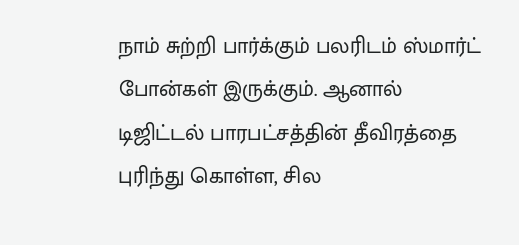நாம் சுற்றி பார்க்கும் பலரிடம் ஸ்மார்ட் போன்கள் இருக்கும். ஆனால் டிஜிட்டல் பாரபட்சத்தின் தீவிரத்தை புரிந்து கொள்ள, சில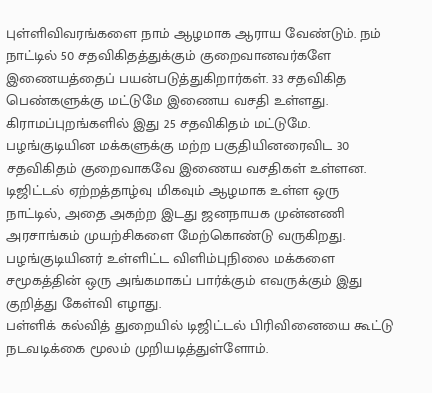புள்ளிவிவரங்களை நாம் ஆழமாக ஆராய வேண்டும். நம் நாட்டில் 50 சதவிகிதத்துக்கும் குறைவானவர்களே இணையத்தைப் பயன்படுத்துகிறார்கள். 33 சதவிகித பெண்களுக்கு மட்டுமே இணைய வசதி உள்ளது. கிராமப்புறங்களில் இது 25 சதவிகிதம் மட்டுமே. பழங்குடியின மக்களுக்கு மற்ற பகுதியினரைவிட 30 சதவிகிதம் குறைவாகவே இணைய வசதிகள் உள்ளன. டிஜிட்டல் ஏற்றத்தாழ்வு மிகவும் ஆழமாக உள்ள ஒரு நாட்டில், அதை அகற்ற இடது ஜனநாயக முன்னணி அரசாங்கம் முயற்சிகளை மேற்கொண்டு வருகிறது. பழங்குடியினர் உள்ளிட்ட விளிம்புநிலை மக்களை சமூகத்தின் ஒரு அங்கமாகப் பார்க்கும் எவருக்கும் இது குறித்து கேள்வி எழாது.
பள்ளிக் கல்வித் துறையில் டிஜிட்டல் பிரிவினையை கூட்டு நடவடிக்கை மூலம் முறியடித்துள்ளோம்.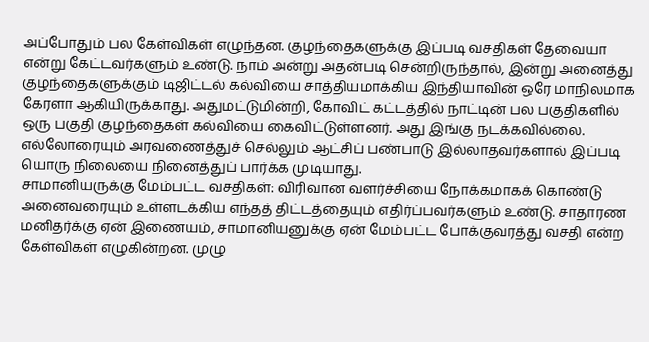அப்போதும் பல கேள்விகள் எழுந்தன. குழந்தைகளுக்கு இப்படி வசதிகள் தேவையா என்று கேட்டவர்களும் உண்டு. நாம் அன்று அதன்படி சென்றிருந்தால், இன்று அனைத்து குழந்தைகளுக்கும் டிஜிட்டல் கல்வியை சாத்தியமாக்கிய இந்தியாவின் ஒரே மாநிலமாக கேரளா ஆகியிருக்காது. அதுமட்டுமின்றி, கோவிட் கட்டத்தில் நாட்டின் பல பகுதிகளில் ஒரு பகுதி குழந்தைகள் கல்வியை கைவிட்டுள்ளனர். அது இங்கு நடக்கவில்லை. எல்லோரையும் அரவணைத்துச் செல்லும் ஆட்சிப் பண்பாடு இல்லாதவர்களால் இப்படி யொரு நிலையை நினைத்துப் பார்க்க முடியாது.
சாமானியருக்கு மேம்பட்ட வசதிகள்: விரிவான வளர்ச்சியை நோக்கமாகக் கொண்டு அனைவரையும் உள்ளடக்கிய எந்தத் திட்டத்தையும் எதிர்ப்பவர்களும் உண்டு. சாதாரண மனிதர்க்கு ஏன் இணையம், சாமானியனுக்கு ஏன் மேம்பட்ட போக்குவரத்து வசதி என்ற கேள்விகள் எழுகின்றன. முழு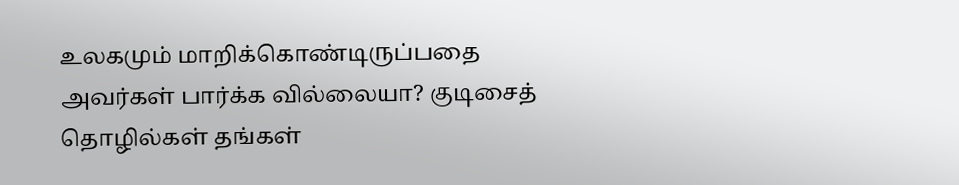உலகமும் மாறிக்கொண்டிருப்பதை அவர்கள் பார்க்க வில்லையா? குடிசைத் தொழில்கள் தங்கள்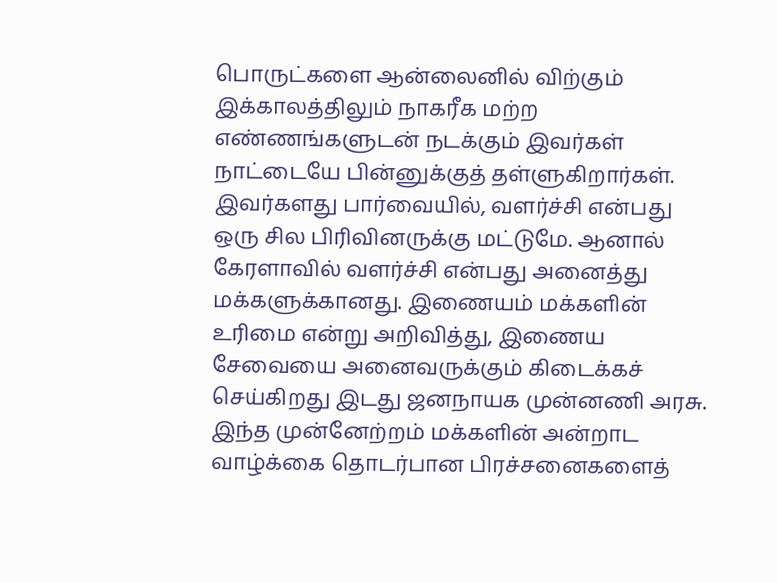பொருட்களை ஆன்லைனில் விற்கும் இக்காலத்திலும் நாகரீக மற்ற எண்ணங்களுடன் நடக்கும் இவர்கள் நாட்டையே பின்னுக்குத் தள்ளுகிறார்கள். இவர்களது பார்வையில், வளர்ச்சி என்பது ஒரு சில பிரிவினருக்கு மட்டுமே. ஆனால் கேரளாவில் வளர்ச்சி என்பது அனைத்து மக்களுக்கானது. இணையம் மக்களின் உரிமை என்று அறிவித்து, இணைய சேவையை அனைவருக்கும் கிடைக்கச் செய்கிறது இடது ஜனநாயக முன்னணி அரசு. இந்த முன்னேற்றம் மக்களின் அன்றாட வாழ்க்கை தொடர்பான பிரச்சனைகளைத்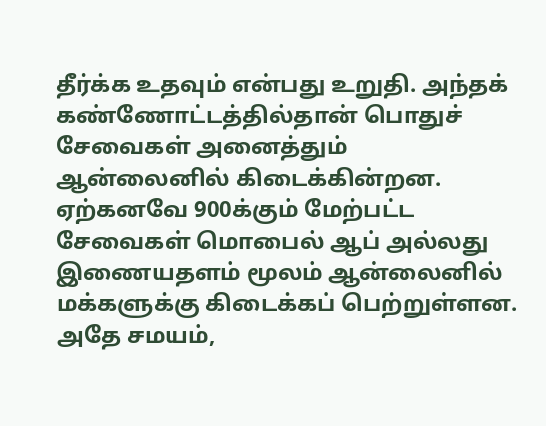தீர்க்க உதவும் என்பது உறுதி. அந்தக் கண்ணோட்டத்தில்தான் பொதுச் சேவைகள் அனைத்தும் ஆன்லைனில் கிடைக்கின்றன. ஏற்கனவே 900க்கும் மேற்பட்ட சேவைகள் மொபைல் ஆப் அல்லது இணையதளம் மூலம் ஆன்லைனில் மக்களுக்கு கிடைக்கப் பெற்றுள்ளன. அதே சமயம்,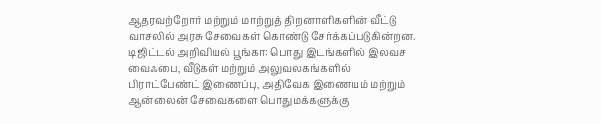ஆதரவற்றோர் மற்றும் மாற்றுத் திறனாளிகளின் வீட்டு வாசலில் அரசு சேவைகள் கொண்டு சேர்க்கப்படுகின்றன.
டிஜிட்டல் அறிவியல் பூங்கா: பொது இடங்களில் இலவச வைஃபை, வீடுகள் மற்றும் அலுவலகங்களில் பிராட்பேண்ட் இணைப்பு, அதிவேக இணையம் மற்றும் ஆன்லைன் சேவைகளை பொதுமக்களுக்கு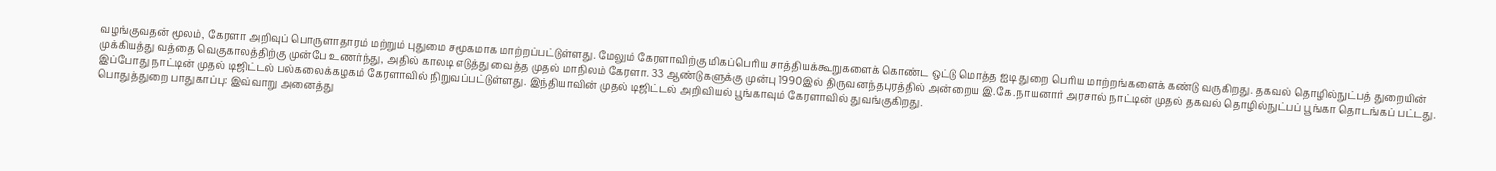வழங்குவதன் மூலம், கேரளா அறிவுப் பொருளாதாரம் மற்றும் புதுமை சமூகமாக மாற்றப்பட்டுள்ளது. மேலும் கேரளாவிற்கு மிகப்பெரிய சாத்தியக்கூறுகளைக் கொண்ட ஒட்டு மொத்த ஐடி துறை பெரிய மாற்றங்களைக் கண்டு வருகிறது. தகவல் தொழில்நுட்பத் துறையின் முக்கியத்து வத்தை வெகுகாலத்திற்கு முன்பே உணர்ந்து, அதில் காலடி எடுத்து வைத்த முதல் மாநிலம் கேரளா. 33 ஆண்டுகளுக்கு முன்பு 1990இல் திருவனந்தபுரத்தில் அன்றைய இ.கே.நாயனார் அரசால் நாட்டின் முதல் தகவல் தொழில்நுட்பப் பூங்கா தொடங்கப் பட்டது. இப்போது நாட்டின் முதல் டிஜிட்டல் பல்கலைக்கழகம் கேரளாவில் நிறுவப்பட்டுள்ளது. இந்தியாவின் முதல் டிஜிட்டல் அறிவியல் பூங்காவும் கேரளாவில் துவங்குகிறது.
பொதுத்துறை பாதுகாப்பு: இவ்வாறு அனைத்து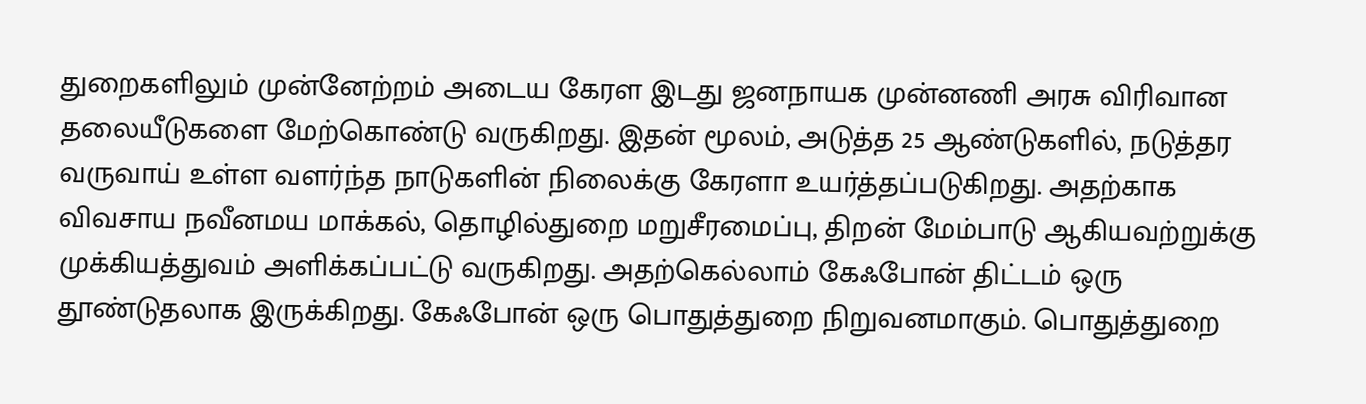துறைகளிலும் முன்னேற்றம் அடைய கேரள இடது ஜனநாயக முன்னணி அரசு விரிவான தலையீடுகளை மேற்கொண்டு வருகிறது. இதன் மூலம், அடுத்த 25 ஆண்டுகளில், நடுத்தர வருவாய் உள்ள வளர்ந்த நாடுகளின் நிலைக்கு கேரளா உயர்த்தப்படுகிறது. அதற்காக விவசாய நவீனமய மாக்கல், தொழில்துறை மறுசீரமைப்பு, திறன் மேம்பாடு ஆகியவற்றுக்கு முக்கியத்துவம் அளிக்கப்பட்டு வருகிறது. அதற்கெல்லாம் கேஃபோன் திட்டம் ஒரு தூண்டுதலாக இருக்கிறது. கேஃபோன் ஒரு பொதுத்துறை நிறுவனமாகும். பொதுத்துறை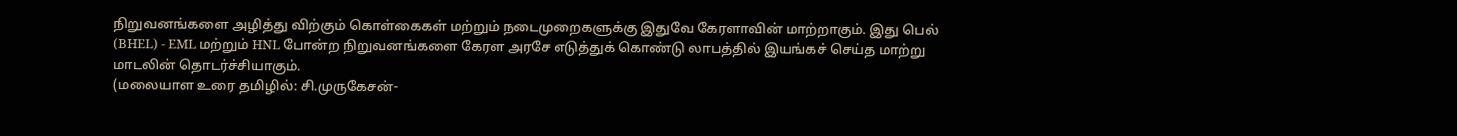நிறுவனங்களை அழித்து விற்கும் கொள்கைகள் மற்றும் நடைமுறைகளுக்கு இதுவே கேரளாவின் மாற்றாகும். இது பெல் (BHEL) - EML மற்றும் HNL போன்ற நிறுவனங்களை கேரள அரசே எடுத்துக் கொண்டு லாபத்தில் இயங்கச் செய்த மாற்று மாடலின் தொடர்ச்சியாகும்.
(மலையாள உரை தமிழில்: சி.முருகேசன்-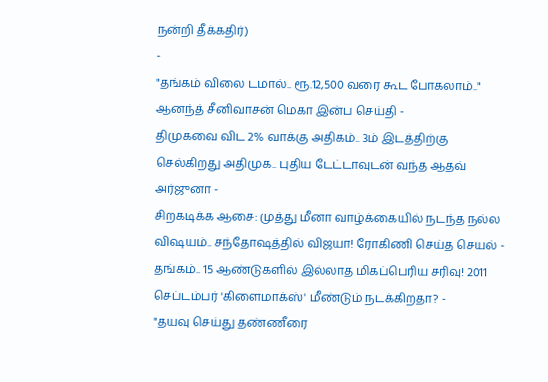நன்றி தீக்கதிர்)
-
"தங்கம் விலை டமால்.. ரூ.12,500 வரை கூட போகலாம்.." ஆனந்த் சீனிவாசன் மெகா இன்ப செய்தி -
திமுகவை விட 2% வாக்கு அதிகம்.. 3ம் இடத்திற்கு செல்கிறது அதிமுக.. புதிய டேட்டாவுடன் வந்த ஆதவ் அர்ஜுனா -
சிறகடிக்க ஆசை: முத்து மீனா வாழ்க்கையில் நடந்த நல்ல விஷயம்.. சந்தோஷத்தில் விஜயா! ரோகிணி செய்த செயல் -
தங்கம்.. 15 ஆண்டுகளில் இல்லாத மிகப்பெரிய சரிவு! 2011 செப்டம்பர் 'கிளைமாக்ஸ்' மீண்டும் நடக்கிறதா? -
"தயவு செய்து தண்ணீரை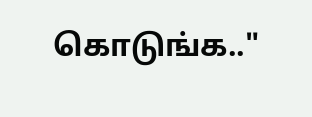கொடுங்க.."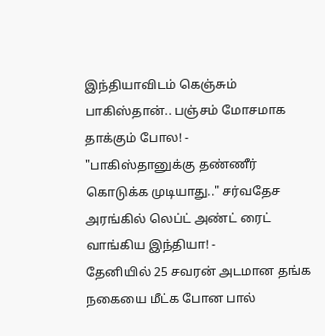இந்தியாவிடம் கெஞ்சும் பாகிஸ்தான்.. பஞ்சம் மோசமாக தாக்கும் போல! -
"பாகிஸ்தானுக்கு தண்ணீர் கொடுக்க முடியாது.." சர்வதேச அரங்கில் லெப்ட் அண்ட் ரைட் வாங்கிய இந்தியா! -
தேனியில் 25 சவரன் அடமான தங்க நகையை மீட்க போன பால்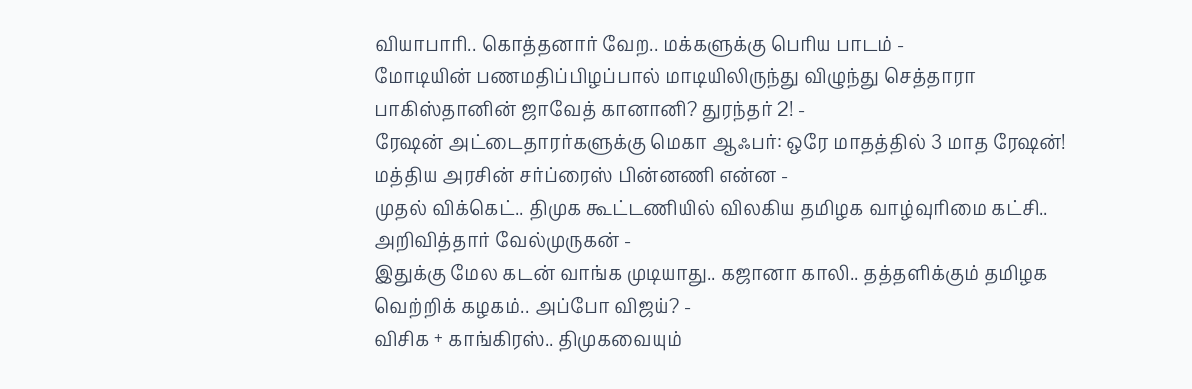வியாபாரி.. கொத்தனார் வேற.. மக்களுக்கு பெரிய பாடம் -
மோடியின் பணமதிப்பிழப்பால் மாடியிலிருந்து விழுந்து செத்தாரா பாகிஸ்தானின் ஜாவேத் கானானி? துரந்தர் 2! -
ரேஷன் அட்டைதாரர்களுக்கு மெகா ஆஃபர்: ஒரே மாதத்தில் 3 மாத ரேஷன்! மத்திய அரசின் சர்ப்ரைஸ் பின்னணி என்ன -
முதல் விக்கெட்.. திமுக கூட்டணியில் விலகிய தமிழக வாழ்வுரிமை கட்சி.. அறிவித்தார் வேல்முருகன் -
இதுக்கு மேல கடன் வாங்க முடியாது.. கஜானா காலி.. தத்தளிக்கும் தமிழக வெற்றிக் கழகம்.. அப்போ விஜய்? -
விசிக + காங்கிரஸ்.. திமுகவையும்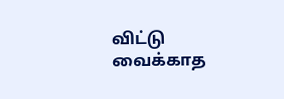விட்டு வைக்காத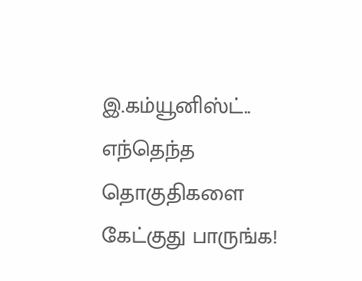இ.கம்யூனிஸ்ட்.. எந்தெந்த தொகுதிகளை கேட்குது பாருங்க!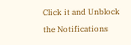Click it and Unblock the Notifications